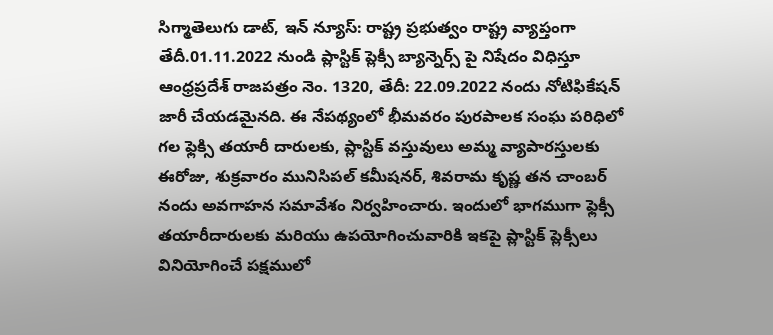సిగ్మాతెలుగు డాట్, ఇన్ న్యూస్: రాష్ట్ర ప్రభుత్వం రాష్ట్ర వ్యాప్తంగా తేదీ.01.11.2022 నుండి ప్లాస్టిక్ ప్లెక్సీ బ్యాన్నెర్స్ పై నిషేదం విధిస్తూ ఆంధ్రప్రదేశ్ రాజపత్రం నెం. 1320, తేదీ: 22.09.2022 నందు నోటిఫికేషన్ జారీ చేయడమైనది. ఈ నేపథ్యంలో భీమవరం పురపాలక సంఘ పరిధిలో గల ఫ్లెక్సి తయారీ దారులకు, ప్లాస్టిక్ వస్తువులు అమ్మ వ్యాపారస్తులకు ఈరోజు, శుక్రవారం మునిసిపల్ కమీషనర్, శివరామ కృష్ణ తన చాంబర్ నందు అవగాహన సమావేశం నిర్వహించారు. ఇందులో భాగముగా ఫ్లెక్సీ తయారీదారులకు మరియు ఉపయోగించువారికి ఇకపై ప్లాస్టిక్ ప్లెక్సీలు వినియోగించే పక్షములో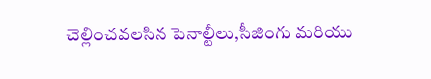చెల్లించవలసిన పెనాల్టీలు,సీజింగు మరియు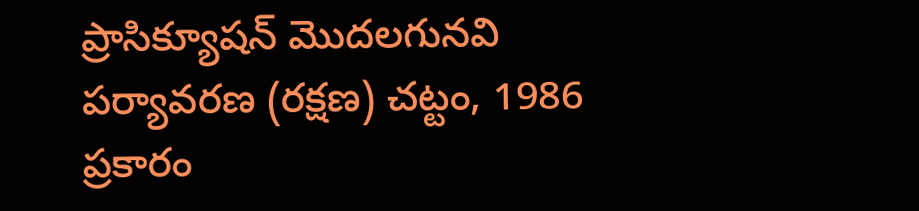ప్రాసిక్యూషన్ మొదలగునవి పర్యావరణ (రక్షణ) చట్టం, 1986 ప్రకారం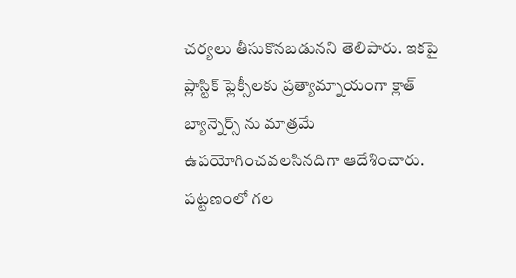చర్యలు తీసుకొనబడునని తెలిపారు. ఇకపై ప్లాస్టిక్ ఫ్లెక్సీలకు ప్రత్యామ్నాయంగా క్లాత్ బ్యాన్నెర్స్ ను మాత్రమే ఉపయోగించవలసినదిగా ఆదేశించారు. పట్టణంలో గల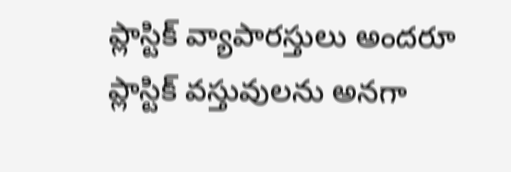ప్లాస్టిక్ వ్యాపారస్తులు అందరూ ప్లాస్టిక్ వస్తువులను అనగా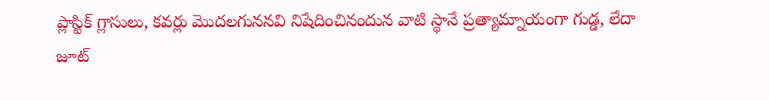ప్లాస్టిక్ గ్లాసులు, కవర్లు మొదలగుననవి నిషేదించినందున వాటి స్థానే ప్రత్యామ్నాయంగా గుడ్డ, లేదా జూట్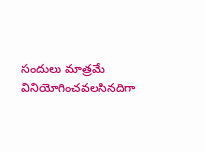సందులు మాత్రమే వినియోగించవలసినదిగా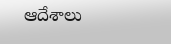ఆదేశాలు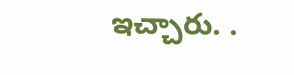ఇచ్చారు. .